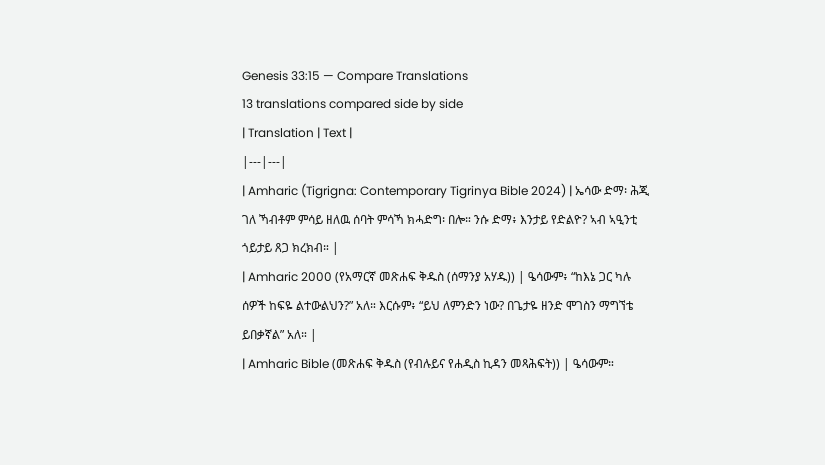Genesis 33:15 — Compare Translations
13 translations compared side by side
| Translation | Text |
|---|---|
| Amharic (Tigrigna: Contemporary Tigrinya Bible 2024) | ኤሳው ድማ፡ ሕጂ ገለ ኻብቶም ምሳይ ዘለዉ ሰባት ምሳኻ ክሓድግ፡ በሎ። ንሱ ድማ፥ እንታይ የድልዮ? ኣብ ኣዒንቲ ጎይታይ ጸጋ ክረክብ። |
| Amharic 2000 (የአማርኛ መጽሐፍ ቅዱስ (ሰማንያ አሃዱ)) | ዔሳውም፥ “ከእኔ ጋር ካሉ ሰዎች ከፍዬ ልተውልህን?” አለ። እርሱም፥ “ይህ ለምንድን ነው? በጌታዬ ዘንድ ሞገስን ማግኘቴ ይበቃኛል” አለ። |
| Amharic Bible (መጽሐፍ ቅዱስ (የብሉይና የሐዲስ ኪዳን መጻሕፍት)) | ዔሳውም።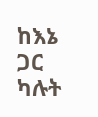ከእኔ ጋር ካሉት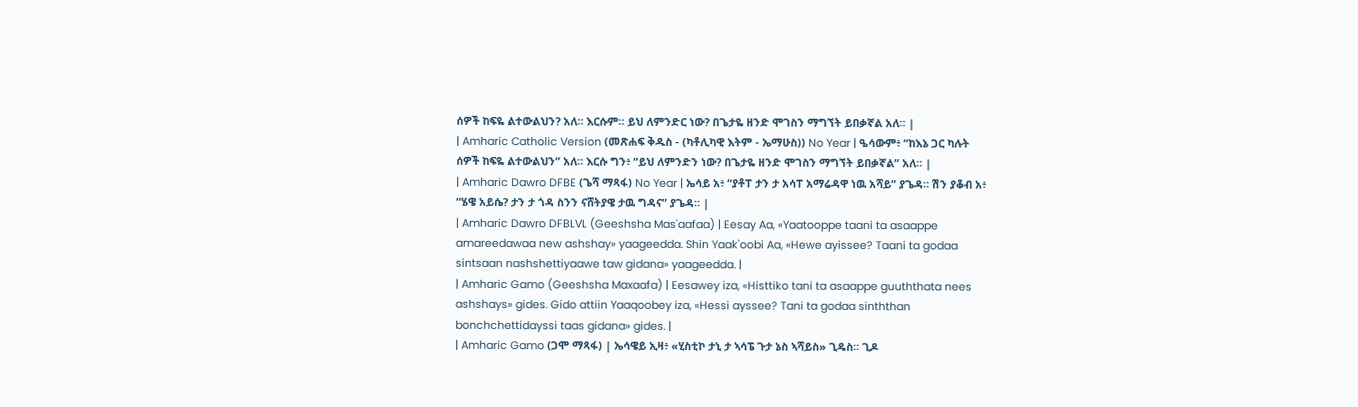ሰዎች ከፍዬ ልተውልህን? አለ። እርሱም። ይህ ለምንድር ነው? በጌታዬ ዘንድ ሞገስን ማግኘት ይበቃኛል አለ። |
| Amharic Catholic Version (መጽሐፍ ቅዱስ - (ካቶሊካዊ እትም - ኤማሁስ)) No Year | ዔሳውም፥ “ከእኔ ጋር ካሉት ሰዎች ከፍዬ ልተውልህን” አለ። እርሱ ግን፥ “ይህ ለምንድን ነው? በጌታዬ ዘንድ ሞገስን ማግኘት ይበቃኛል” አለ። |
| Amharic Dawro DFBE (ጌሻ ማጻፋ) No Year | ኤሳይ አ፥ “ያቶፐ ታን ታ አሳፐ አማሬዳዋ ነዉ አሻይ” ያጌዳ። ሽን ያቆብ አ፥ “ሄዌ አይሴ? ታን ታ ጎዳ ስንን ናሸትያዌ ታዉ ግዳና” ያጌዳ። |
| Amharic Dawro DFBLVL (Geeshsha Mas'aafaa) | Eesay Aa, «Yaatooppe taani ta asaappe amareedawaa new ashshay» yaageedda. Shin Yaak'oobi Aa, «Hewe ayissee? Taani ta godaa sintsaan nashshettiyaawe taw gidana» yaageedda. |
| Amharic Gamo (Geeshsha Maxaafa) | Eesawey iza, «Histtiko tani ta asaappe guuththata nees ashshays» gides. Gido attiin Yaaqoobey iza, «Hessi ayssee? Tani ta godaa sinththan bonchchettidayssi taas gidana» gides. |
| Amharic Gamo (ጋሞ ማጻፋ) | ኤሳዌይ ኢዛ፥ «ሂስቲኮ ታኒ ታ ኣሳፔ ጉታ ኔስ ኣሻይስ» ጊዴስ። ጊዶ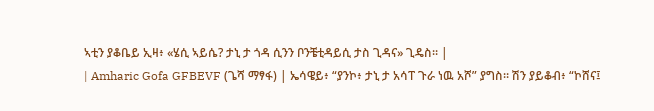ኣቲን ያቆቤይ ኢዛ፥ «ሄሲ ኣይሴ? ታኒ ታ ጎዳ ሲንን ቦንቼቲዳይሲ ታስ ጊዳና» ጊዴስ። |
| Amharic Gofa GFBEVF (ጌሻ ማፃፋ) | ኤሳዌይ፥ “ያንኮ፥ ታኒ ታ አሳፐ ጉራ ነዉ አሾ” ያግስ። ሽን ያይቆብ፥ “ኮሸና፤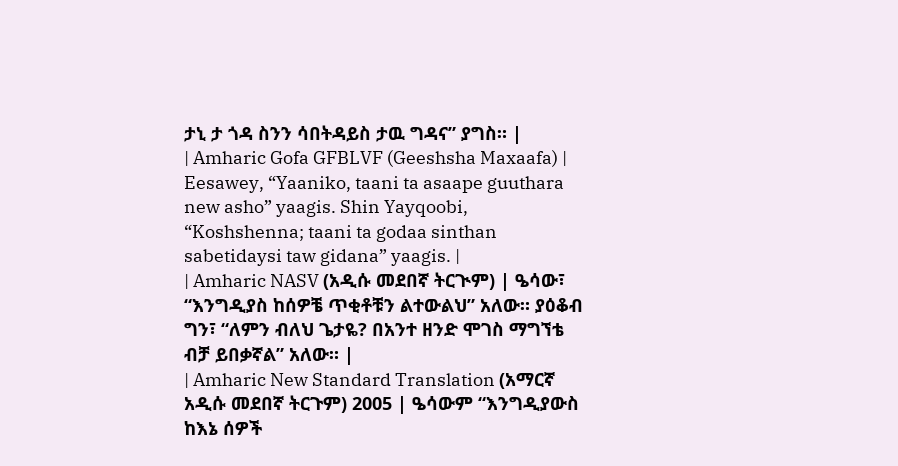ታኒ ታ ጎዳ ስንን ሳበትዳይስ ታዉ ግዳና” ያግስ። |
| Amharic Gofa GFBLVF (Geeshsha Maxaafa) | Eesawey, “Yaaniko, taani ta asaape guuthara new asho” yaagis. Shin Yayqoobi, “Koshshenna; taani ta godaa sinthan sabetidaysi taw gidana” yaagis. |
| Amharic NASV (አዲሱ መደበኛ ትርጒም) | ዔሳው፣ “እንግዲያስ ከሰዎቼ ጥቂቶቹን ልተውልህ” አለው። ያዕቆብ ግን፣ “ለምን ብለህ ጌታዬ? በአንተ ዘንድ ሞገስ ማግኘቴ ብቻ ይበቃኛል” አለው። |
| Amharic New Standard Translation (አማርኛ አዲሱ መደበኛ ትርጉም) 2005 | ዔሳውም “እንግዲያውስ ከእኔ ሰዎች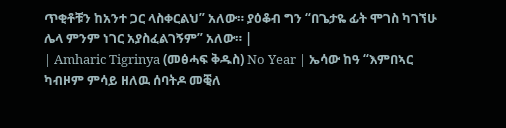ጥቂቶቹን ከአንተ ጋር ላስቀርልህ” አለው። ያዕቆብ ግን “በጌታዬ ፊት ሞገስ ካገኘሁ ሌላ ምንም ነገር አያስፈልገኝም” አለው። |
| Amharic Tigrinya (መፅሓፍ ቅዱስ) No Year | ኤሳው ከዓ “እምበኣር ካብዞም ምሳይ ዘለዉ ሰባትዶ መቒለ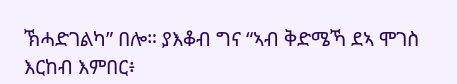ኽሓድገልካ” በሎ። ያእቆብ ግና “ኣብ ቅድሜኻ ደኣ ሞገስ እርከብ እምበር፥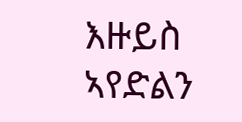እዙይስ ኣየድልን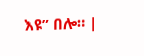እዩ” በሎ። |